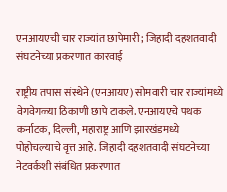एनआयएची चार राज्यांत छापेमारी; जिहादी दहशतवादी संघटनेच्या प्रकरणात कारवाई

राष्ट्रीय तपास संस्थेने (एनआयए) सोमवारी चार राज्यांमध्ये वेगवेगळ्या ठिकाणी छापे टाकले. एनआयएचे पथक कर्नाटक, दिल्ली, महाराष्ट्र आणि झारखंडमध्ये पोहोचल्याचे वृत्त आहे. जिहादी दहशतवादी संघटनेच्या नेटवर्कशी संबंधित प्रकरणात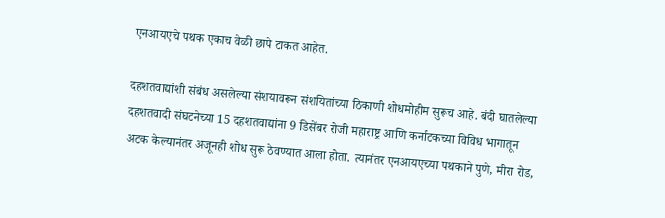एनआयएचे पथक एकाच वेळी छापे टाकत आहेत.

दहशतवाद्यांशी संबंध असलेल्या संशयावरून संशयितांच्‍या ठिकाणी शोधमोहीम सुरूच आहे. बंदी घातलेल्या दहशतवादी संघटनेच्या 15 दहशतवाद्यांना 9 डिसेंबर रोजी महाराष्ट्र आणि कर्नाटकच्या विविध भागातून अटक केल्यानंतर अजूनही शोध सुरू ठेवण्यात आला होता. त्यानंतर एनआयएच्या पथकाने पुणे, मीरा रोड,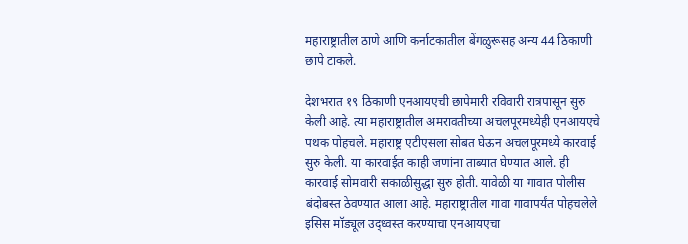महाराष्ट्रातील ठाणे आणि कर्नाटकातील बेंगळुरूसह अन्य 44 ठिकाणी छापे टाकले.

देशभरात १९ ठिकाणी एनआयएची छापेमारी रविवारी रात्रपासून सुरु केली आहे. त्या महाराष्ट्रातील अमरावतीच्या अचलपूरमध्येही एनआयएचे पथक पोहचले. महाराष्ट्र एटीएसला सोबत घेऊन अचलपूरमध्ये कारवाई सुरु केली. या कारवाईत काही जणांना ताब्यात घेण्यात आले. ही कारवाई सोमवारी सकाळीसुद्धा सुरु होती. यावेळी या गावात पोलीस बंदोबस्त ठेवण्यात आला आहे. महाराष्ट्रातील गावा गावापर्यंत पोहचलेले इसिस मॉड्यूल उद्ध्वस्त करण्याचा एनआयएचा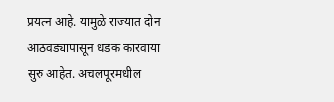प्रयत्न आहे. यामुळे राज्यात दोन आठवड्यापासून धडक कारवाया सुरु आहेत. अचलपूरमधील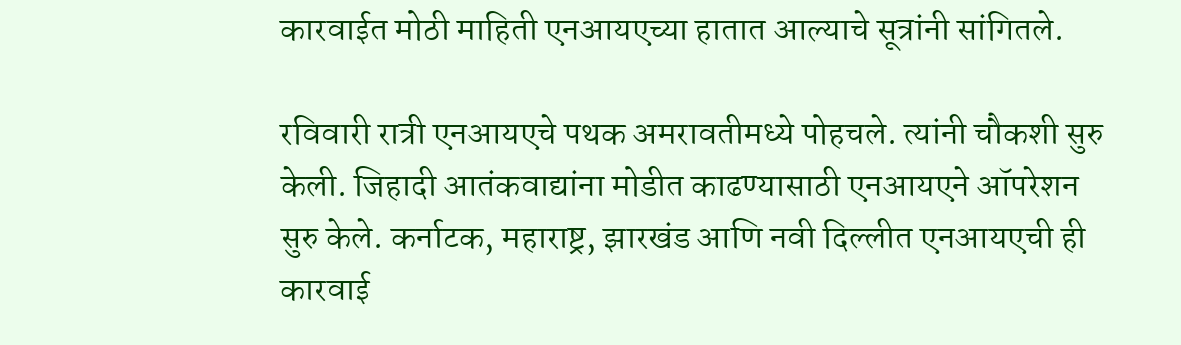कारवाईत मोठी माहिती एनआयएच्या हातात आल्याचे सूत्रांनी सांगितले.

रविवारी रात्री एनआयएचे पथक अमरावतीमध्ये पोहचले. त्यांनी चौकशी सुरु केली. जिहादी आतंकवाद्यांना मोडीत काढण्यासाठी एनआयएने ऑपरेशन सुरु केले. कर्नाटक, महाराष्ट्र, झारखंड आणि नवी दिल्लीत एनआयएची ही कारवाई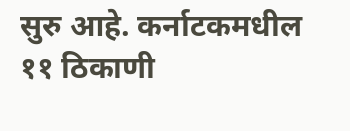सुरु आहे. कर्नाटकमधील ११ ठिकाणी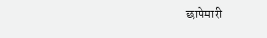छापेमारी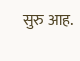सुरु आह.